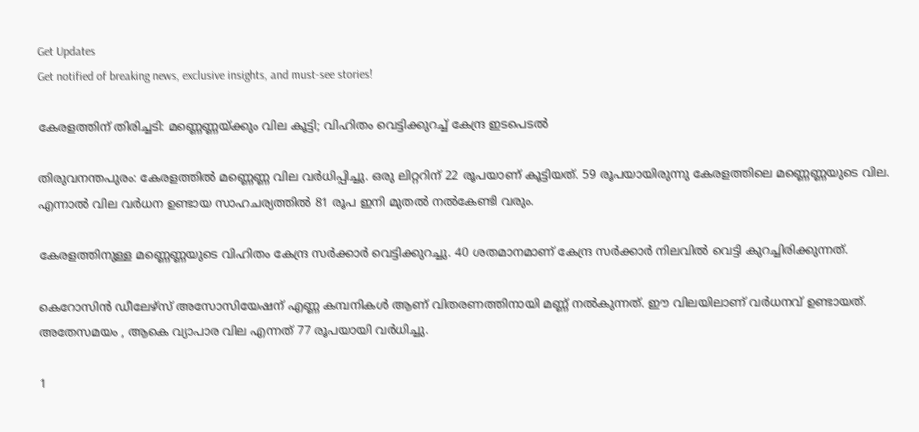Get Updates
Get notified of breaking news, exclusive insights, and must-see stories!

കേരളത്തിന് തിരിച്ചടി: മണ്ണെണ്ണയ്ക്കും വില കൂട്ടി; വിഹിതം വെട്ടിക്കുറച്ച് കേന്ദ്ര ഇടപെടൽ

തിരുവനന്തപുരം: കേരളത്തിൽ മണ്ണെണ്ണ വില വർധിപ്പിച്ചു. ഒരു ലിറ്ററിന് 22 രൂപയാണ് കൂട്ടിയത്. 59 രൂപയായിരുന്നു കേരളത്തിലെ മണ്ണെണ്ണയുടെ വില. എന്നാൽ വില വർധന ഉണ്ടായ സാഹചര്യത്തിൽ 81 രൂപ ഇനി മുതൽ നൽകേണ്ടി വരും.

കേരളത്തിനുള്ള മണ്ണെണ്ണയുടെ വിഹിതം കേന്ദ്ര സർക്കാർ വെട്ടിക്കുറച്ചു. 40 ശതമാനമാണ് കേന്ദ്ര സർക്കാർ നിലവിൽ വെട്ടി കുറച്ചിരിക്കുന്നത്.

കെറോസിന്‍ ഡീലേഴ്‌സ് അസോസിയേഷന് എണ്ണ കമ്പനികൾ ആണ് വിതരണത്തിനായി മണ്ണ് നൽകുന്നത്. ഈ വിലയിലാണ് വർധനവ് ഉണ്ടായത്. അതേസമയം , ആകെ വ്യാപാര വില എന്നത് 77 രൂപയായി വർധിച്ചു.

1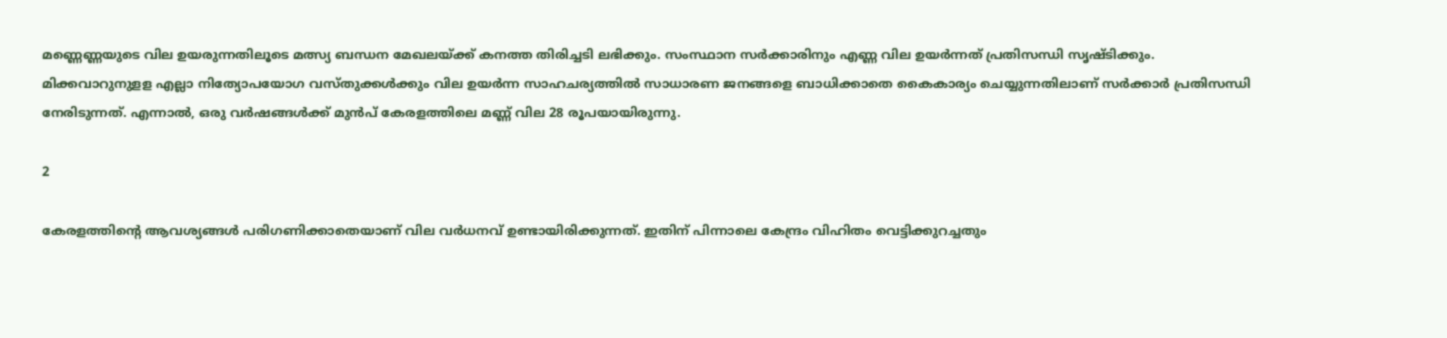മണ്ണെണ്ണയുടെ വില ഉയരുന്നതിലൂടെ മത്സ്യ ബന്ധന മേഖലയ്ക്ക് കനത്ത തിരിച്ചടി ലഭിക്കും. സംസ്ഥാന സർക്കാരിനും എണ്ണ വില ഉയർന്നത് പ്രതിസന്ധി സൃഷ്ടിക്കും. മിക്കവാറുനുളള എല്ലാ നിത്യോപയോഗ വസ്തുക്കൾക്കും വില ഉയർന്ന സാഹചര്യത്തിൽ സാധാരണ ജനങ്ങളെ ബാധിക്കാതെ കൈകാര്യം ചെയ്യുന്നതിലാണ് സർക്കാർ പ്രതിസന്ധി നേരിടുന്നത്. എന്നാൽ, ഒരു വർഷങ്ങൾക്ക് മുൻപ് കേരളത്തിലെ മണ്ണ് വില 28 രൂപയായിരുന്നു.

2

കേരളത്തിന്റെ ആവശ്യങ്ങൾ പരിഗണിക്കാതെയാണ് വില വർധനവ് ഉണ്ടായിരിക്കുന്നത്. ഇതിന് പിന്നാലെ കേന്ദ്രം വിഹിതം വെട്ടിക്കുറച്ചതും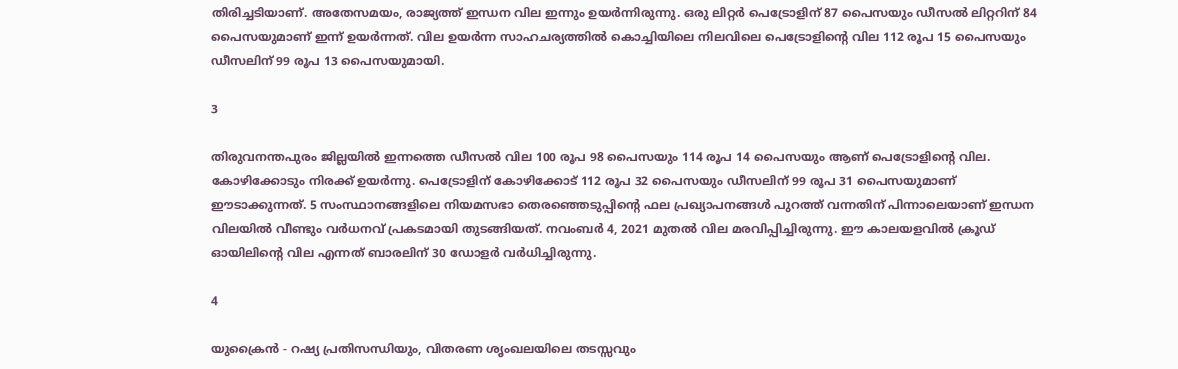തിരിച്ചടിയാണ്. അതേസമയം, രാജ്യത്ത് ഇന്ധന വില ഇന്നും ഉയർന്നിരുന്നു. ഒരു ലിറ്റർ പെട്രോളിന് 87 പൈസയും ഡീസൽ ലിറ്ററിന് 84 പൈസയുമാണ് ഇന്ന് ഉയർന്നത്. വില ഉയർന്ന സാഹചര്യത്തിൽ കൊച്ചിയിലെ നിലവിലെ പെട്രോളിന്റെ വില 112 രൂപ 15 പൈസയും ഡീസലിന് 99 രൂപ 13 പൈസയുമായി.

3

തിരുവനന്തപുരം ജില്ലയിൽ ഇന്നത്തെ ഡീസൽ വില 100 രൂപ 98 പൈസയും 114 രൂപ 14 പൈസയും ആണ് പെട്രോളിന്റെ വില. കോഴിക്കോടും നിരക്ക് ഉയർന്നു. പെട്രോളിന് കോഴിക്കോട് 112 രൂപ 32 പൈസയും ഡീസലിന് 99 രൂപ 31 പൈസയുമാണ് ഈടാക്കുന്നത്. 5 സംസ്ഥാനങ്ങളിലെ നിയമസഭാ തെരഞ്ഞെടുപ്പിന്റെ ഫല പ്രഖ്യാപനങ്ങൾ പുറത്ത് വന്നതിന് പിന്നാലെയാണ് ഇന്ധന വിലയിൽ വീണ്ടും വർധനവ് പ്രകടമായി തുടങ്ങിയത്. നവംബർ 4, 2021 മുതൽ വില മരവിപ്പിച്ചിരുന്നു. ഈ കാലയളവിൽ ക്രൂഡ് ഓയിലിന്റെ വില എന്നത് ബാരലിന് 30 ഡോളർ വർധിച്ചിരുന്നു.

4

യുക്രൈൻ - റഷ്യ പ്രതിസന്ധിയും, വിതരണ ശൃംഖലയിലെ തടസ്സവും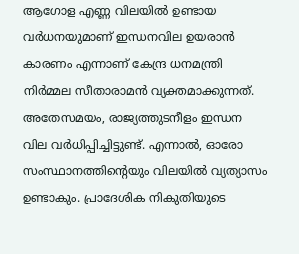ആഗോള എണ്ണ വിലയിൽ ഉണ്ടായ വര്‍ധനയുമാണ് ഇന്ധനവില ഉയരാന്‍ കാരണം എന്നാണ് കേന്ദ്ര ധനമന്ത്രി നിര്‍മ്മല സീതാരാമൻ വ്യക്തമാക്കുന്നത്. അതേസമയം, രാജ്യത്തുടനീളം ഇന്ധന വില വര്‍ധിപ്പിച്ചിട്ടുണ്ട്. എന്നാൽ, ഓരോ സംസ്ഥാനത്തിന്റെയും വിലയിൽ വ്യത്യാസം ഉണ്ടാകും. പ്രാദേശിക നികുതിയുടെ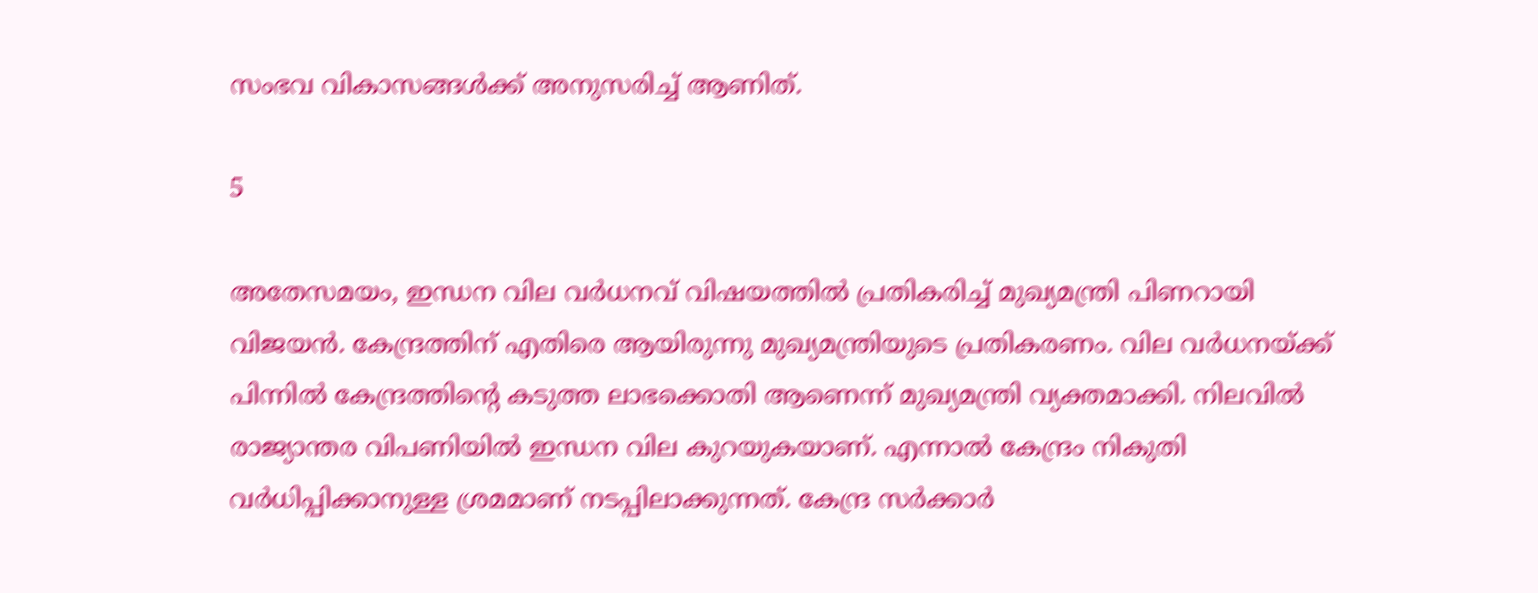സംഭവ വികാസങ്ങള്‍ക്ക് അനുസരിച്ച് ആണിത്.

5

അതേസമയം, ഇന്ധന വില വർധനവ് വിഷയത്തിൽ പ്രതികരിച്ച് മുഖ്യമന്ത്രി പിണറായി വിജയൻ. കേന്ദ്രത്തിന് എതിരെ ആയിരുന്നു മുഖ്യമന്ത്രിയുടെ പ്രതികരണം. വില വർധനയ്ക്ക് പിന്നിൽ കേന്ദ്രത്തിന്റെ കടുത്ത ലാഭക്കൊതി ആണെന്ന് മുഖ്യമന്ത്രി വ്യക്തമാക്കി. നിലവിൽ രാജ്യാന്തര വിപണിയിൽ ഇന്ധന വില കുറയുകയാണ്. എന്നാൽ കേന്ദ്രം നികുതി വർധിപ്പിക്കാനുള്ള ശ്രമമാണ് നടപ്പിലാക്കുന്നത്. കേന്ദ്ര സർക്കാർ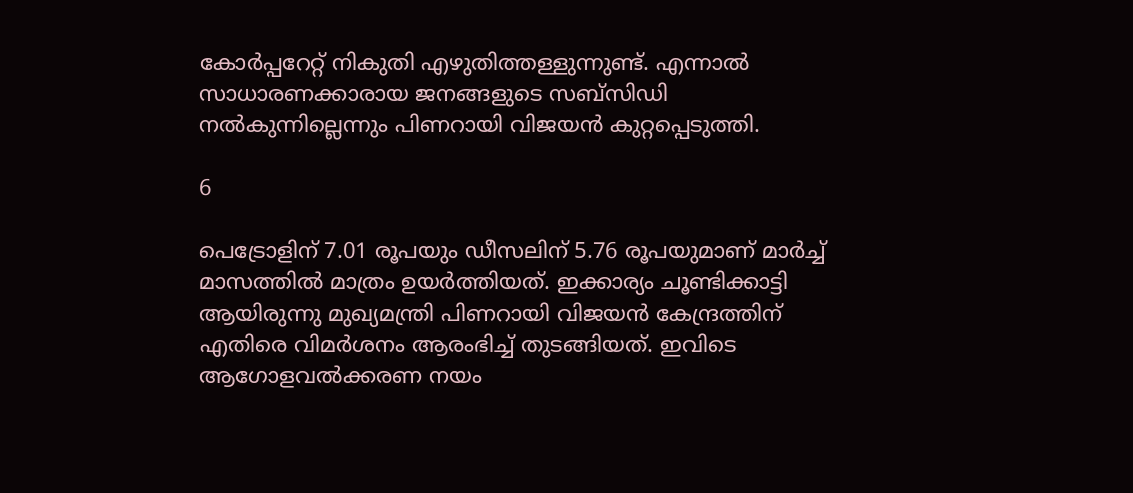കോർപ്പറേറ്റ് നികുതി എഴുതിത്തള്ളുന്നുണ്ട്. എന്നാൽ സാധാരണക്കാരായ ജനങ്ങളുടെ സബ്സിഡി നൽകുന്നില്ലെന്നും പിണറായി വിജയൻ കുറ്റപ്പെടുത്തി.

6

പെട്രോളിന് 7.01 രൂപയും ഡീസലിന് 5.76 രൂപയുമാണ് മാർച്ച് മാസത്തിൽ മാത്രം ഉയർത്തിയത്. ഇക്കാര്യം ചൂണ്ടിക്കാട്ടി ആയിരുന്നു മുഖ്യമന്ത്രി പിണറായി വിജയൻ കേന്ദ്രത്തിന് എതിരെ വിമർശനം ആരംഭിച്ച് തുടങ്ങിയത്. ഇവിടെ ആഗോളവൽക്കരണ നയം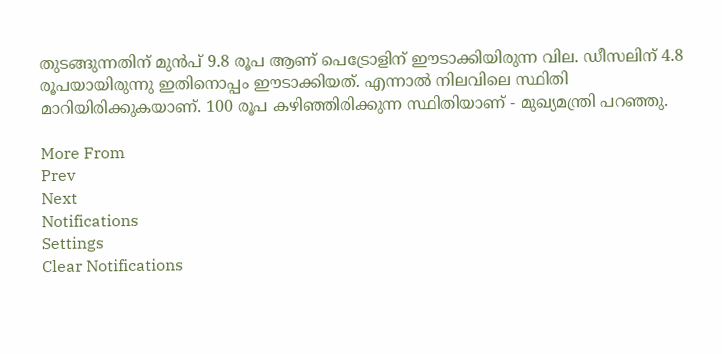തുടങ്ങുന്നതിന് മുൻപ് 9.8 രൂപ ആണ് പെട്രോളിന് ഈടാക്കിയിരുന്ന വില. ഡീസലിന് 4.8 രൂപയായിരുന്നു ഇതിനൊപ്പം ഈടാക്കിയത്. എന്നാൽ നിലവിലെ സ്ഥിതി മാറിയിരിക്കുകയാണ്. 100 രൂപ കഴിഞ്ഞിരിക്കുന്ന സ്ഥിതിയാണ് - മുഖ്യമന്ത്രി പറഞ്ഞു.

More From
Prev
Next
Notifications
Settings
Clear Notifications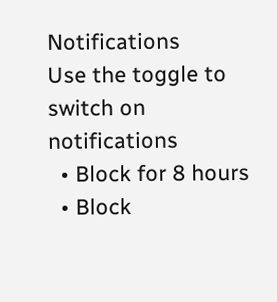Notifications
Use the toggle to switch on notifications
  • Block for 8 hours
  • Block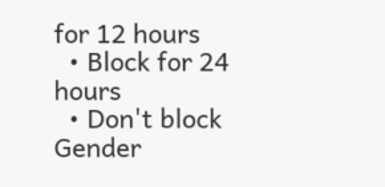for 12 hours
  • Block for 24 hours
  • Don't block
Gender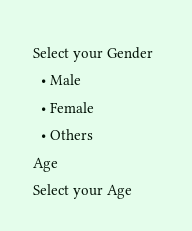Select your Gender
  • Male
  • Female
  • Others
Age
Select your Age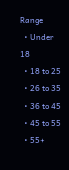Range
  • Under 18
  • 18 to 25
  • 26 to 35
  • 36 to 45
  • 45 to 55
  • 55+